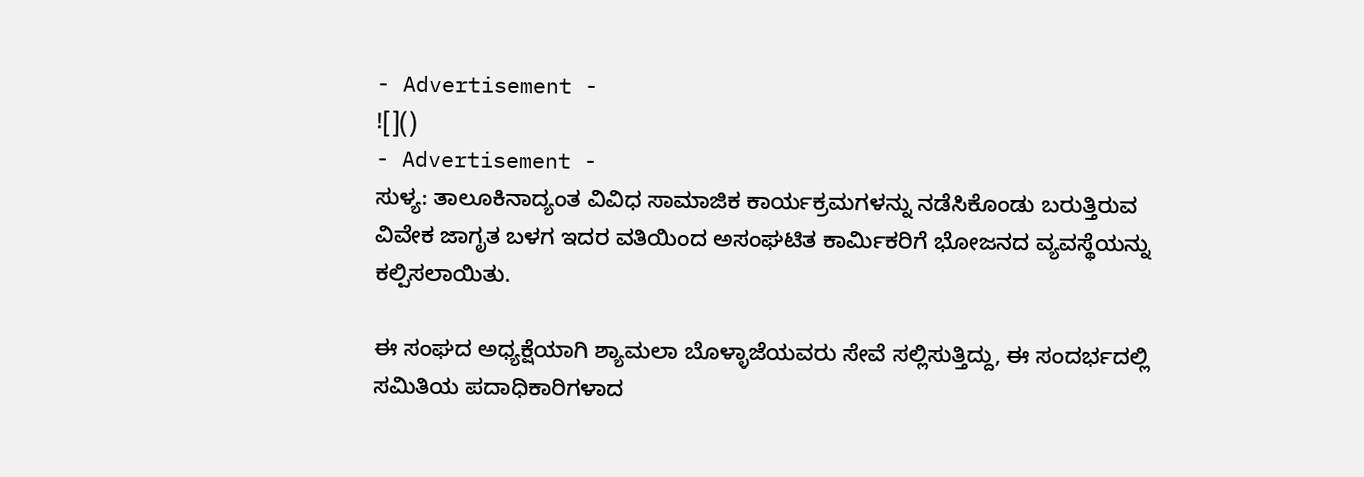- Advertisement -
![]()
- Advertisement -
ಸುಳ್ಯ: ತಾಲೂಕಿನಾದ್ಯಂತ ವಿವಿಧ ಸಾಮಾಜಿಕ ಕಾರ್ಯಕ್ರಮಗಳನ್ನು ನಡೆಸಿಕೊಂಡು ಬರುತ್ತಿರುವ ವಿವೇಕ ಜಾಗೃತ ಬಳಗ ಇದರ ವತಿಯಿಂದ ಅಸಂಘಟಿತ ಕಾರ್ಮಿಕರಿಗೆ ಭೋಜನದ ವ್ಯವಸ್ಥೆಯನ್ನು ಕಲ್ಪಿಸಲಾಯಿತು.

ಈ ಸಂಘದ ಅಧ್ಯಕ್ಷೆಯಾಗಿ ಶ್ಯಾಮಲಾ ಬೊಳ್ಳಾಜೆಯವರು ಸೇವೆ ಸಲ್ಲಿಸುತ್ತಿದ್ದು, ಈ ಸಂದರ್ಭದಲ್ಲಿ ಸಮಿತಿಯ ಪದಾಧಿಕಾರಿಗಳಾದ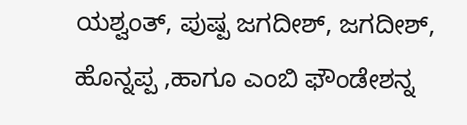ಯಶ್ವಂತ್, ಪುಷ್ಪ ಜಗದೀಶ್, ಜಗದೀಶ್, ಹೊನ್ನಪ್ಪ ,ಹಾಗೂ ಎಂಬಿ ಫೌಂಡೇಶನ್ನ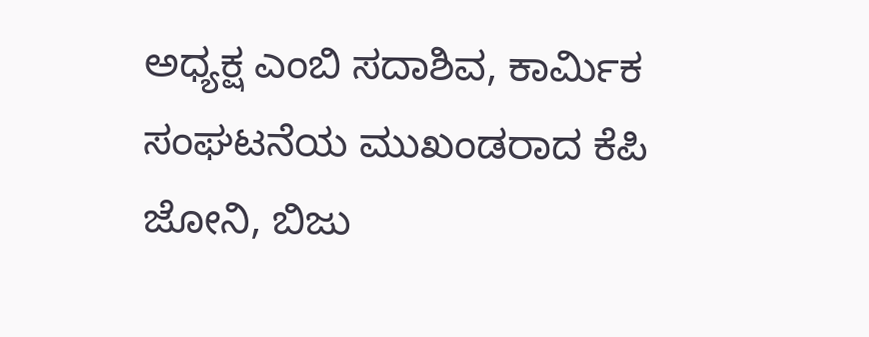ಅಧ್ಯಕ್ಷ ಎಂಬಿ ಸದಾಶಿವ, ಕಾರ್ಮಿಕ ಸಂಘಟನೆಯ ಮುಖಂಡರಾದ ಕೆಪಿ ಜೋನಿ, ಬಿಜು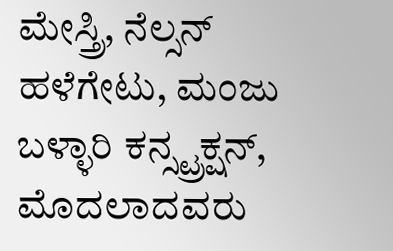ಮೇಸ್ತ್ರಿ, ನೆಲ್ಸನ್ ಹಳೆಗೇಟು, ಮಂಜು ಬಳ್ಳಾರಿ ಕನ್ಸ್ಟ್ರಕ್ಷನ್, ಮೊದಲಾದವರು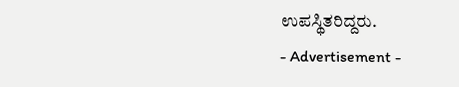ಉಪಸ್ಥಿತರಿದ್ದರು.
- Advertisement -